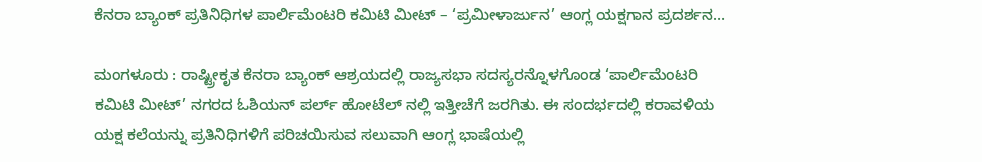ಕೆನರಾ ಬ್ಯಾಂಕ್ ಪ್ರತಿನಿಧಿಗಳ ಪಾರ್ಲಿಮೆಂಟರಿ ಕಮಿಟಿ ಮೀಟ್ – ‘ಪ್ರಮೀಳಾರ್ಜುನ’ ಆಂಗ್ಲ ಯಕ್ಷಗಾನ ಪ್ರದರ್ಶನ…

ಮಂಗಳೂರು : ರಾಷ್ಟ್ರೀಕೃತ ಕೆನರಾ ಬ್ಯಾಂಕ್ ಆಶ್ರಯದಲ್ಲಿ ರಾಜ್ಯಸಭಾ ಸದಸ್ಯರನ್ನೊಳಗೊಂಡ ‘ಪಾರ್ಲಿಮೆಂಟರಿ ಕಮಿಟಿ ಮೀಟ್’ ನಗರದ ಓಶಿಯನ್ ಪರ್ಲ್‌ ಹೋಟೆಲ್ ನಲ್ಲಿ ಇತ್ತೀಚೆಗೆ ಜರಗಿತು. ಈ ಸಂದರ್ಭದಲ್ಲಿ ಕರಾವಳಿಯ ಯಕ್ಷ ಕಲೆಯನ್ನು ಪ್ರತಿನಿಧಿಗಳಿಗೆ ಪರಿಚಯಿಸುವ ಸಲುವಾಗಿ ಆಂಗ್ಲ ಭಾಷೆಯಲ್ಲಿ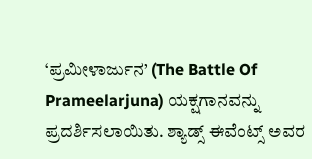‘ಪ್ರಮೀಳಾರ್ಜುನ’ (The Battle Of Prameelarjuna) ಯಕ್ಷಗಾನವನ್ನು ಪ್ರದರ್ಶಿಸಲಾಯಿತು. ಶ್ಯಾಡ್ಸ್ ಈವೆಂಟ್ಸ್ ಅವರ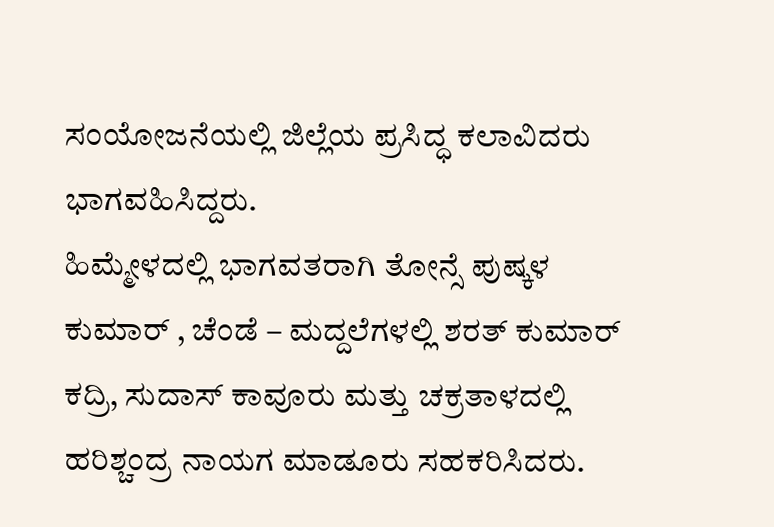ಸಂಯೋಜನೆಯಲ್ಲಿ ಜಿಲ್ಲೆಯ ಪ್ರಸಿದ್ಧ ಕಲಾವಿದರು ಭಾಗವಹಿಸಿದ್ದರು.
ಹಿಮ್ಮೇಳದಲ್ಲಿ ಭಾಗವತರಾಗಿ ತೋನ್ಸೆ ಪುಷ್ಕಳ ಕುಮಾರ್ , ಚೆಂಡೆ – ಮದ್ದಲೆಗಳಲ್ಲಿ ಶರತ್ ಕುಮಾರ್ ಕದ್ರಿ, ಸುದಾಸ್ ಕಾವೂರು ಮತ್ತು ಚಕ್ರತಾಳದಲ್ಲಿ ಹರಿಶ್ಚಂದ್ರ ನಾಯಗ ಮಾಡೂರು ಸಹಕರಿಸಿದರು.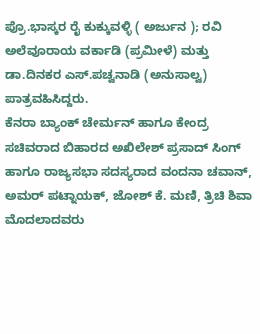ಪ್ರೊ.ಭಾಸ್ಕರ ರೈ ಕುಕ್ಕುವಳ್ಳಿ ( ಅರ್ಜುನ ); ರವಿ ಅಲೆವೂರಾಯ ವರ್ಕಾಡಿ (ಪ್ರಮೀಳೆ) ಮತ್ತು ಡಾ.ದಿನಕರ ಎಸ್.ಪಚ್ವನಾಡಿ (ಅನುಸಾಲ್ವ) ಪಾತ್ರವಹಿಸಿದ್ದರು.
ಕೆನರಾ ಬ್ಯಾಂಕ್ ಚೇರ್ಮನ್ ಹಾಗೂ ಕೇಂದ್ರ ಸಚಿವರಾದ ಬಿಹಾರದ ಅಖಿಲೇಶ್ ಪ್ರಸಾದ್ ಸಿಂಗ್ ಹಾಗೂ ರಾಜ್ಯಸಭಾ ಸದಸ್ಯರಾದ ವಂದನಾ ಚವಾನ್, ಅಮರ್ ಪಟ್ನಾಯಕ್, ಜೋಶ್ ಕೆ. ಮಣಿ, ತ್ರಿಚಿ ಶಿವಾ ಮೊದಲಾದವರು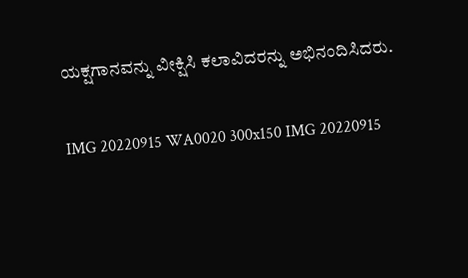ಯಕ್ಷಗಾನವನ್ನು ವೀಕ್ಷಿಸಿ ಕಲಾವಿದರನ್ನು ಅಭಿನಂದಿಸಿದರು.

IMG 20220915 WA0020 300x150 IMG 20220915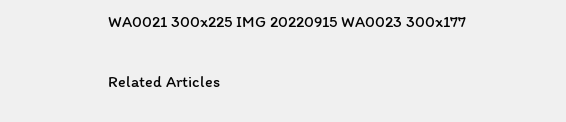WA0021 300x225 IMG 20220915 WA0023 300x177

Related Articles